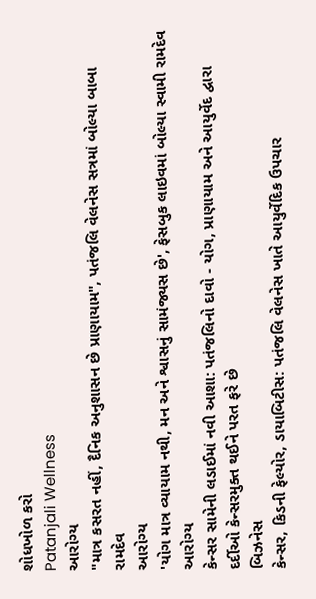શોધખોળ કરો
Patanjali Wellness
આરોગ્ય
"માત્ર કસરત નહીં, દૈનિક અનુશાસન છે પ્રાણાયામ", પતંજલિ વેલનેસ સત્રમાં બોલ્યા બાબા રામદેવ
આરોગ્ય
'યોગ માત્ર વ્યાયામ નથી, મન અને શ્વાસનું સામંજ્યસ છે', ફેસબુક લાઇવમાં બોલ્યા સ્વામી રામદેવ
આરોગ્ય
કેન્સર સામેની લડાઈમાં નવી આશા: પતંજલિનો દાવો - યોગ, પ્રાણાયામ અને આયુર્વેદ દ્વારા દર્દીઓ કેન્સરમુક્ત થઈને પરત ફરે છે
બિઝનેસ
કેન્સર, કિડની ફેલ્યોર, ડાયાબિટીસ: પતંજલિ વેલનેસ ખાતે આયુર્વેદિક ઉપચાર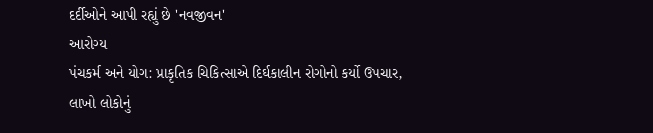દર્દીઓને આપી રહ્યું છે 'નવજીવન'
આરોગ્ય
પંચકર્મ અને યોગ: પ્રાકૃતિક ચિકિત્સાએ દિર્ઘકાલીન રોગોનો કર્યો ઉપચાર, લાખો લોકોનું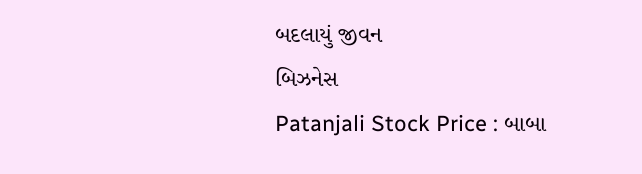બદલાયું જીવન
બિઝનેસ
Patanjali Stock Price : બાબા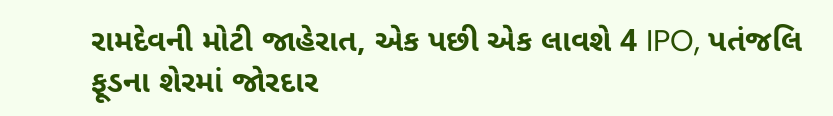રામદેવની મોટી જાહેરાત, એક પછી એક લાવશે 4 IPO, પતંજલિ ફૂડના શેરમાં જોરદાર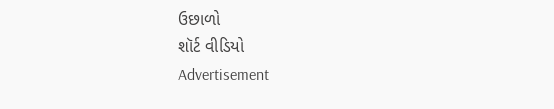ઉછાળો
શૉર્ટ વીડિયો
Advertisement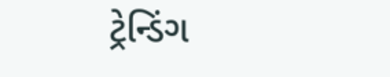ટ્રેન્ડિંગ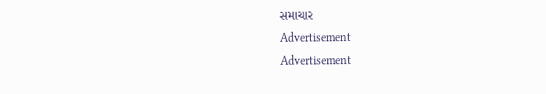સમાચાર
Advertisement
Advertisement